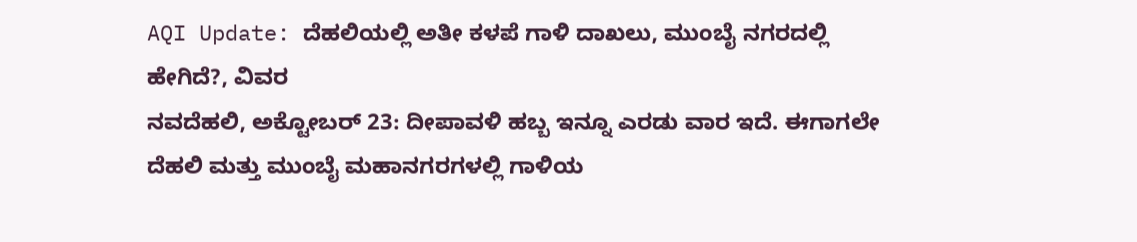AQI Update: ದೆಹಲಿಯಲ್ಲಿ ಅತೀ ಕಳಪೆ ಗಾಳಿ ದಾಖಲು, ಮುಂಬೈ ನಗರದಲ್ಲಿ ಹೇಗಿದೆ?, ವಿವರ
ನವದೆಹಲಿ, ಅಕ್ಟೋಬರ್ 23: ದೀಪಾವಳಿ ಹಬ್ಬ ಇನ್ನೂ ಎರಡು ವಾರ ಇದೆ. ಈಗಾಗಲೇ ದೆಹಲಿ ಮತ್ತು ಮುಂಬೈ ಮಹಾನಗರಗಳಲ್ಲಿ ಗಾಳಿಯ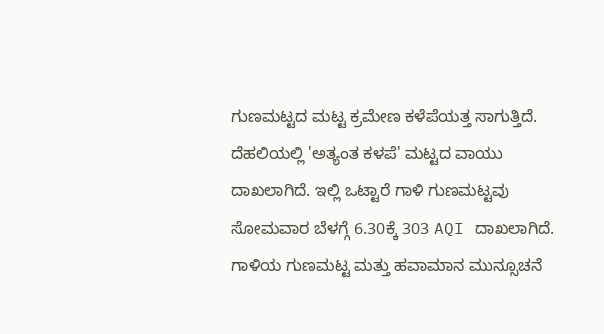ಗುಣಮಟ್ಟದ ಮಟ್ಟ ಕ್ರಮೇಣ ಕಳೆಪೆಯತ್ತ ಸಾಗುತ್ತಿದೆ. ದೆಹಲಿಯಲ್ಲಿ 'ಅತ್ಯಂತ ಕಳಪೆ' ಮಟ್ಟದ ವಾಯು ದಾಖಲಾಗಿದೆ. ಇಲ್ಲಿ ಒಟ್ಟಾರೆ ಗಾಳಿ ಗುಣಮಟ್ಟವು ಸೋಮವಾರ ಬೆಳಗ್ಗೆ 6.30ಕ್ಕೆ 303 AQI ದಾಖಲಾಗಿದೆ.
ಗಾಳಿಯ ಗುಣಮಟ್ಟ ಮತ್ತು ಹವಾಮಾನ ಮುನ್ಸೂಚನೆ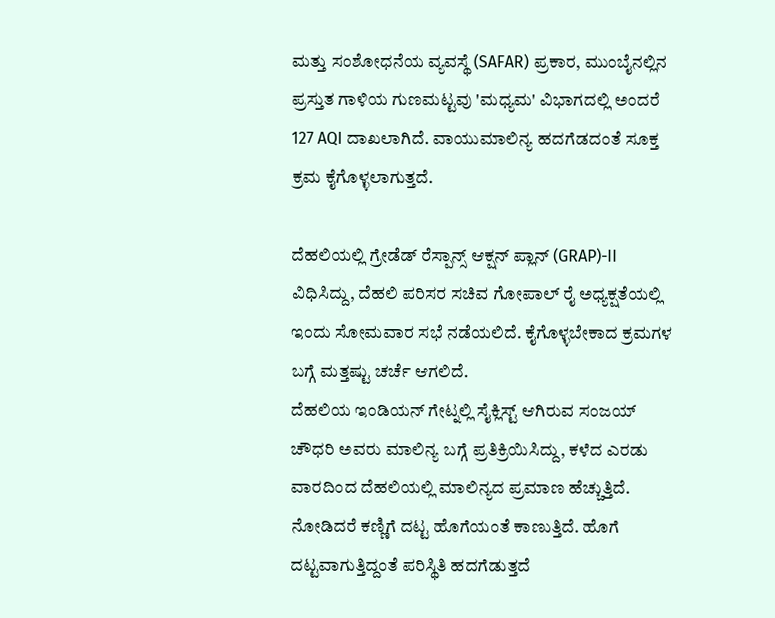ಮತ್ತು ಸಂಶೋಧನೆಯ ವ್ಯವಸ್ಥೆ (SAFAR) ಪ್ರಕಾರ, ಮುಂಬೈನಲ್ಲಿನ ಪ್ರಸ್ತುತ ಗಾಳಿಯ ಗುಣಮಟ್ಟವು 'ಮಧ್ಯಮ' ವಿಭಾಗದಲ್ಲಿ ಅಂದರೆ 127 AQI ದಾಖಲಾಗಿದೆ. ವಾಯುಮಾಲಿನ್ಯ ಹದಗೆಡದಂತೆ ಸೂಕ್ತ ಕ್ರಮ ಕೈಗೊಳ್ಳಲಾಗುತ್ತದೆ.

ದೆಹಲಿಯಲ್ಲಿ ಗ್ರೇಡೆಡ್ ರೆಸ್ಪಾನ್ಸ್ ಆಕ್ಷನ್ ಪ್ಲಾನ್ (GRAP)-II ವಿಧಿಸಿದ್ದು, ದೆಹಲಿ ಪರಿಸರ ಸಚಿವ ಗೋಪಾಲ್ ರೈ ಅಧ್ಯಕ್ಷತೆಯಲ್ಲಿ ಇಂದು ಸೋಮವಾರ ಸಭೆ ನಡೆಯಲಿದೆ. ಕೈಗೊಳ್ಳಬೇಕಾದ ಕ್ರಮಗಳ ಬಗ್ಗೆ ಮತ್ತಷ್ಟು ಚರ್ಚೆ ಆಗಲಿದೆ.
ದೆಹಲಿಯ ಇಂಡಿಯನ್ ಗೇಟ್ನಲ್ಲಿ ಸೈಕ್ಲಿಸ್ಟ್ ಆಗಿರುವ ಸಂಜಯ್ ಚೌಧರಿ ಅವರು ಮಾಲಿನ್ಯ ಬಗ್ಗೆ ಪ್ರತಿಕ್ರಿಯಿಸಿದ್ದು, ಕಳೆದ ಎರಡು ವಾರದಿಂದ ದೆಹಲಿಯಲ್ಲಿ ಮಾಲಿನ್ಯದ ಪ್ರಮಾಣ ಹೆಚ್ಚುತ್ತಿದೆ. ನೋಡಿದರೆ ಕಣ್ಣಿಗೆ ದಟ್ಟ ಹೊಗೆಯಂತೆ ಕಾಣುತ್ತಿದೆ. ಹೊಗೆ ದಟ್ಟವಾಗುತ್ತಿದ್ದಂತೆ ಪರಿಸ್ಥಿತಿ ಹದಗೆಡುತ್ತದೆ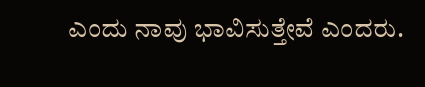ಎಂದು ನಾವು ಭಾವಿಸುತ್ತೇವೆ ಎಂದರು.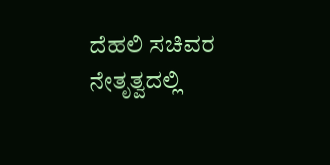ದೆಹಲಿ ಸಚಿವರ ನೇತೃತ್ವದಲ್ಲಿ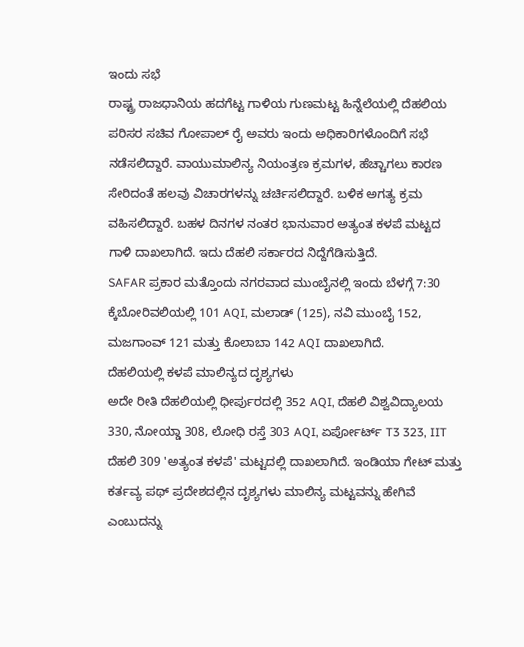ಇಂದು ಸಭೆ
ರಾಷ್ಟ್ರ ರಾಜಧಾನಿಯ ಹದಗೆಟ್ಟ ಗಾಳಿಯ ಗುಣಮಟ್ಟ ಹಿನ್ನೆಲೆಯಲ್ಲಿ ದೆಹಲಿಯ ಪರಿಸರ ಸಚಿವ ಗೋಪಾಲ್ ರೈ ಅವರು ಇಂದು ಅಧಿಕಾರಿಗಳೊಂದಿಗೆ ಸಭೆ ನಡೆಸಲಿದ್ದಾರೆ. ವಾಯುಮಾಲಿನ್ಯ ನಿಯಂತ್ರಣ ಕ್ರಮಗಳ, ಹೆಚ್ಚಾಗಲು ಕಾರಣ ಸೇರಿದಂತೆ ಹಲವು ವಿಚಾರಗಳನ್ನು ಚರ್ಚಿಸಲಿದ್ದಾರೆ. ಬಳಿಕ ಅಗತ್ಯ ಕ್ರಮ ವಹಿಸಲಿದ್ದಾರೆ. ಬಹಳ ದಿನಗಳ ನಂತರ ಭಾನುವಾರ ಅತ್ಯಂತ ಕಳಪೆ ಮಟ್ಟದ ಗಾಳಿ ದಾಖಲಾಗಿದೆ. ಇದು ದೆಹಲಿ ಸರ್ಕಾರದ ನಿದ್ದೆಗೆಡಿಸುತ್ತಿದೆ.
SAFAR ಪ್ರಕಾರ ಮತ್ತೊಂದು ನಗರವಾದ ಮುಂಬೈನಲ್ಲಿ ಇಂದು ಬೆಳಗ್ಗೆ 7:30 ಕ್ಕೆಬೋರಿವಲಿಯಲ್ಲಿ 101 AQI, ಮಲಾಡ್ (125), ನವಿ ಮುಂಬೈ 152, ಮಜಗಾಂವ್ 121 ಮತ್ತು ಕೊಲಾಬಾ 142 AQI ದಾಖಲಾಗಿದೆ.
ದೆಹಲಿಯಲ್ಲಿ ಕಳಪೆ ಮಾಲಿನ್ಯದ ದೃಶ್ಯಗಳು
ಅದೇ ರೀತಿ ದೆಹಲಿಯಲ್ಲಿ ಧೀರ್ಪುರದಲ್ಲಿ 352 AQI, ದೆಹಲಿ ವಿಶ್ವವಿದ್ಯಾಲಯ 330, ನೋಯ್ಡಾ 308, ಲೋಧಿ ರಸ್ತೆ 303 AQI, ಏರ್ಪೋರ್ಟ್ T3 323, IIT ದೆಹಲಿ 309 'ಅತ್ಯಂತ ಕಳಪೆ' ಮಟ್ಟದಲ್ಲಿ ದಾಖಲಾಗಿದೆ. ಇಂಡಿಯಾ ಗೇಟ್ ಮತ್ತು ಕರ್ತವ್ಯ ಪಥ್ ಪ್ರದೇಶದಲ್ಲಿನ ದೃಶ್ಯಗಳು ಮಾಲಿನ್ಯ ಮಟ್ಟವನ್ನು ಹೇಗಿವೆ ಎಂಬುದನ್ನು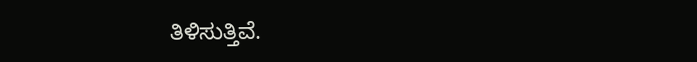ತಿಳಿಸುತ್ತಿವೆ.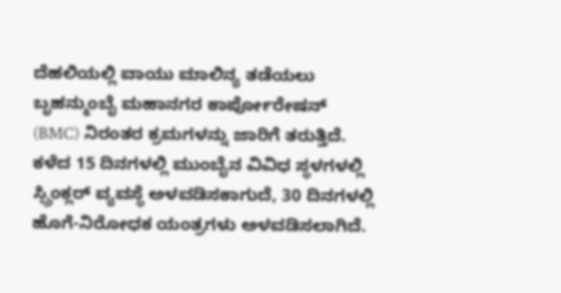ದೆಹಲಿಯಲ್ಲಿ ವಾಯು ಮಾಲಿನ್ಯ ತಡೆಯಲು ಬೃಹನ್ಮುಂಬೈ ಮಹಾನಗರ ಕಾರ್ಪೋರೇಷನ್ (BMC) ನಿರಂತರ ಕ್ರಮಗಳನ್ನು ಜಾರಿಗೆ ತರುತ್ತಿದೆ. ಕಳೆದ 15 ದಿನಗಳಲ್ಲಿ ಮುಂಬೈನ ವಿವಿಧ ಸ್ಥಳಗಳಲ್ಲಿ ಸ್ಪ್ರಿಂಕ್ಲರ್ ವ್ಯವಸ್ಥೆ ಅಳವಡಿಸಕಾಗುದೆ, 30 ದಿನಗಳಲ್ಲಿ ಹೊಗೆ-ನಿರೋಧಕ ಯಂತ್ರಗಳು ಅಳವಡಿಸಲಾಗಿದೆ.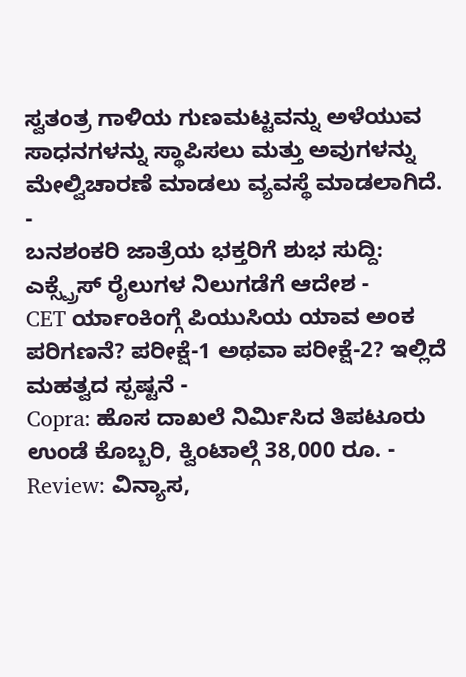ಸ್ವತಂತ್ರ ಗಾಳಿಯ ಗುಣಮಟ್ಟವನ್ನು ಅಳೆಯುವ ಸಾಧನಗಳನ್ನು ಸ್ಥಾಪಿಸಲು ಮತ್ತು ಅವುಗಳನ್ನು ಮೇಲ್ವಿಚಾರಣೆ ಮಾಡಲು ವ್ಯವಸ್ಥೆ ಮಾಡಲಾಗಿದೆ.
-
ಬನಶಂಕರಿ ಜಾತ್ರೆಯ ಭಕ್ತರಿಗೆ ಶುಭ ಸುದ್ದಿ: ಎಕ್ಸ್ಪ್ರೆಸ್ ರೈಲುಗಳ ನಿಲುಗಡೆಗೆ ಆದೇಶ -
CET ರ್ಯಾಂಕಿಂಗ್ಗೆ ಪಿಯುಸಿಯ ಯಾವ ಅಂಕ ಪರಿಗಣನೆ? ಪರೀಕ್ಷೆ-1 ಅಥವಾ ಪರೀಕ್ಷೆ-2? ಇಲ್ಲಿದೆ ಮಹತ್ವದ ಸ್ಪಷ್ಟನೆ -
Copra: ಹೊಸ ದಾಖಲೆ ನಿರ್ಮಿಸಿದ ತಿಪಟೂರು ಉಂಡೆ ಕೊಬ್ಬರಿ, ಕ್ವಿಂಟಾಲ್ಗೆ 38,000 ರೂ. -
Review: ವಿನ್ಯಾಸ,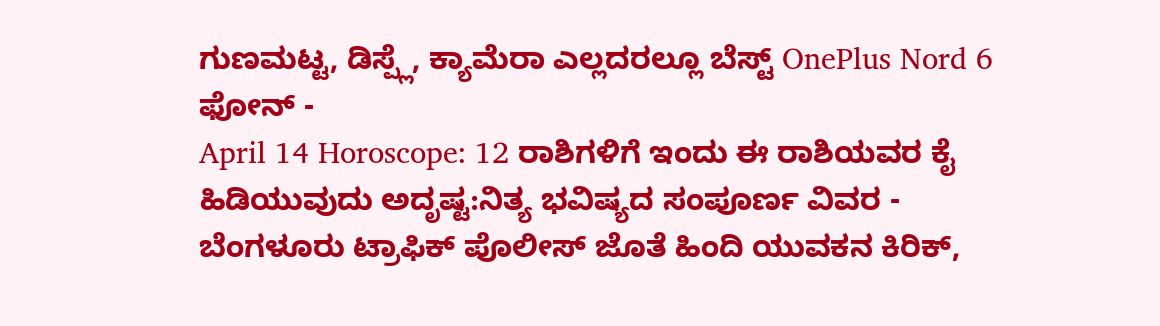ಗುಣಮಟ್ಟ, ಡಿಸ್ಪ್ಲೆ, ಕ್ಯಾಮೆರಾ ಎಲ್ಲದರಲ್ಲೂ ಬೆಸ್ಟ್ OnePlus Nord 6 ಫೋನ್ -
April 14 Horoscope: 12 ರಾಶಿಗಳಿಗೆ ಇಂದು ಈ ರಾಶಿಯವರ ಕೈ ಹಿಡಿಯುವುದು ಅದೃಷ್ಟ:ನಿತ್ಯ ಭವಿಷ್ಯದ ಸಂಪೂರ್ಣ ವಿವರ -
ಬೆಂಗಳೂರು ಟ್ರಾಫಿಕ್ ಪೊಲೀಸ್ ಜೊತೆ ಹಿಂದಿ ಯುವಕನ ಕಿರಿಕ್,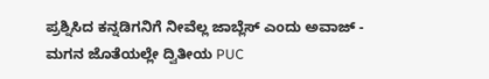ಪ್ರಶ್ನಿಸಿದ ಕನ್ನಡಿಗನಿಗೆ ನೀವೆಲ್ಲ ಜಾಬ್ಲೆಸ್ ಎಂದು ಅವಾಜ್ -
ಮಗನ ಜೊತೆಯಲ್ಲೇ ದ್ವಿತೀಯ PUC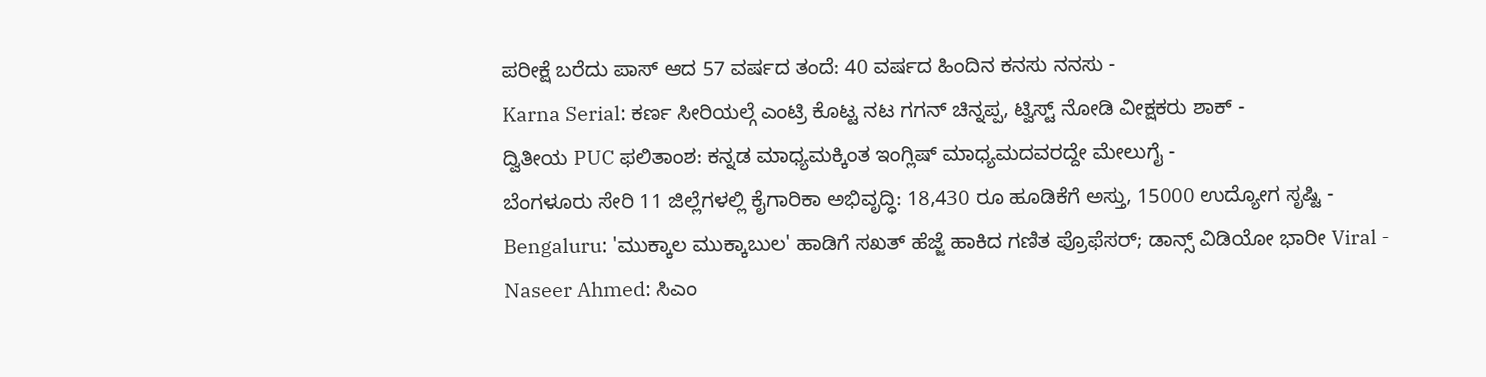ಪರೀಕ್ಷೆ ಬರೆದು ಪಾಸ್ ಆದ 57 ವರ್ಷದ ತಂದೆ: 40 ವರ್ಷದ ಹಿಂದಿನ ಕನಸು ನನಸು -
Karna Serial: ಕರ್ಣ ಸೀರಿಯಲ್ಗೆ ಎಂಟ್ರಿ ಕೊಟ್ಟ ನಟ ಗಗನ್ ಚಿನ್ನಪ್ಪ, ಟ್ವಿಸ್ಟ್ ನೋಡಿ ವೀಕ್ಷಕರು ಶಾಕ್ -
ದ್ವಿತೀಯ PUC ಫಲಿತಾಂಶ: ಕನ್ನಡ ಮಾಧ್ಯಮಕ್ಕಿಂತ ಇಂಗ್ಲಿಷ್ ಮಾಧ್ಯಮದವರದ್ದೇ ಮೇಲುಗೈ -
ಬೆಂಗಳೂರು ಸೇರಿ 11 ಜಿಲ್ಲೆಗಳಲ್ಲಿ ಕೈಗಾರಿಕಾ ಅಭಿವೃದ್ಧಿ: 18,430 ರೂ ಹೂಡಿಕೆಗೆ ಅಸ್ತು, 15000 ಉದ್ಯೋಗ ಸೃಷ್ಟಿ -
Bengaluru: 'ಮುಕ್ಕಾಲ ಮುಕ್ಕಾಬುಲ' ಹಾಡಿಗೆ ಸಖತ್ ಹೆಜ್ಜೆ ಹಾಕಿದ ಗಣಿತ ಪ್ರೊಫೆಸರ್; ಡಾನ್ಸ್ ವಿಡಿಯೋ ಭಾರೀ Viral -
Naseer Ahmed: ಸಿಎಂ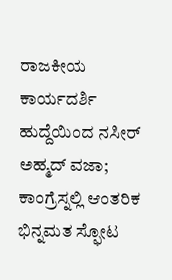ರಾಜಕೀಯ ಕಾರ್ಯದರ್ಶಿ ಹುದ್ದೆಯಿಂದ ನಸೀರ್ ಅಹ್ಮದ್ ವಜಾ; ಕಾಂಗ್ರೆಸ್ನಲ್ಲಿ ಆಂತರಿಕ ಭಿನ್ನಮತ ಸ್ಫೋಟ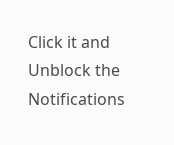Click it and Unblock the Notifications